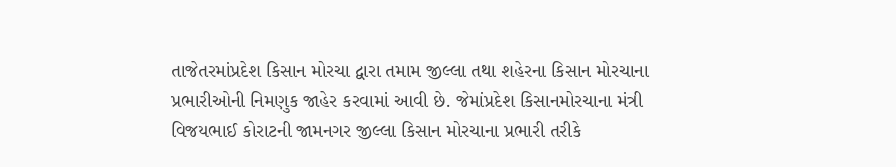તાજેતરમાંપ્રદેશ કિસાન મોરચા દ્વારા તમામ જીલ્લા તથા શહેરના કિસાન મોરચાના પ્રભારીઓની નિમણુક જાહેર કરવામાં આવી છે. જેમાંપ્રદેશ કિસાનમોરચાના મંત્રી વિજયભાઈ કોરાટની જામનગર જીલ્લા કિસાન મોરચાના પ્રભારી તરીકે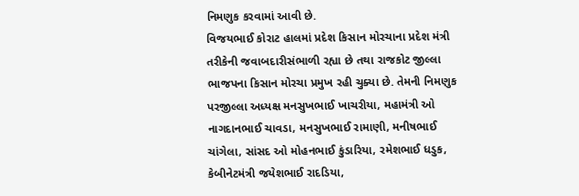નિમણુક કરવામાં આવી છે.
વિજયભાઈ કોરાટ હાલમાં પ્રદેશ કિસાન મોરચાના પ્રદેશ મંત્રી તરીકેની જવાબદારીસંભાળી રહ્યા છે તથા રાજકોટ જીલ્લા ભાજપના કિસાન મોરચા પ્રમુખ રહી ચુક્યા છે. તેમની નિમણુક પરજીલ્લા અધ્યક્ષ મનસુખભાઈ ખાચરીયા, મહામંત્રી ઓ નાગદાનભાઈ ચાવડા, મનસુખભાઈ રામાણી, મનીષભાઈ ચાંગેલા, સાંસદ ઓ મોહનભાઈ કુંડારિયા, રમેશભાઈ ધડુક, કેબીનેટમંત્રી જયેશભાઈ રાદડિયા,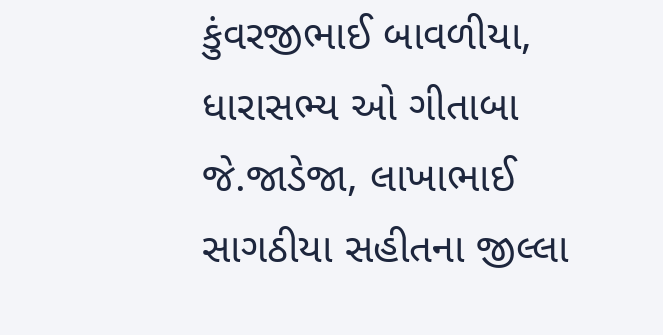કુંવરજીભાઈ બાવળીયા, ધારાસભ્ય ઓ ગીતાબા જે.જાડેજા, લાખાભાઈ સાગઠીયા સહીતના જીલ્લા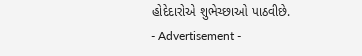હોદેદારોએ શુભેચ્છાઓ પાઠવીછે.
- Advertisement -